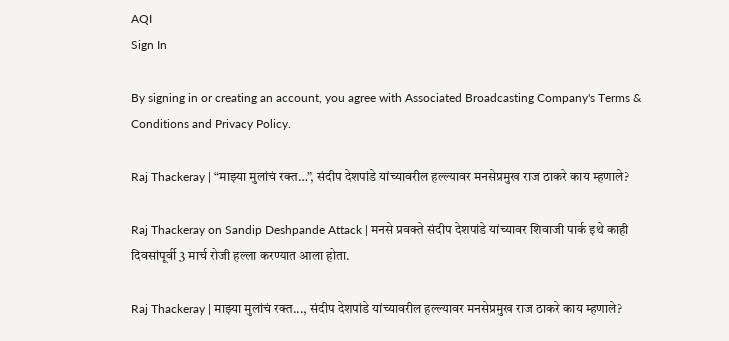AQI
Sign In

By signing in or creating an account, you agree with Associated Broadcasting Company's Terms & Conditions and Privacy Policy.

Raj Thackeray | “माझ्या मुलांचं रक्त…”, संदीप देशपांडे यांच्यावरील हल्ल्यावर मनसेप्रमुख राज ठाकरे काय म्हणाले?

Raj Thackeray on Sandip Deshpande Attack | मनसे प्रवक्ते संदीप देशपांडे यांच्यावर शिवाजी पार्क इथे काही दिवसांपूर्वी 3 मार्च रोजी हल्ला करण्यात आला होता.

Raj Thackeray | माझ्या मुलांचं रक्त..., संदीप देशपांडे यांच्यावरील हल्ल्यावर मनसेप्रमुख राज ठाकरे काय म्हणाले?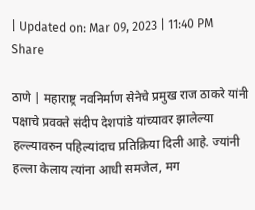| Updated on: Mar 09, 2023 | 11:40 PM
Share

ठाणे | महाराष्ट्र नवनिर्माण सेनेचे प्रमुख राज ठाकरे यांनी पक्षाचे प्रवक्ते संदीप देशपांडे यांच्यावर झालेल्या हल्ल्यावरुन पहिल्यांदाच प्रतिक्रिया दिली आहे. ज्यांनी हल्ला केलाय त्यांना आधी समजेल, मग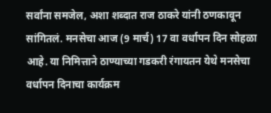सर्वांना समजेल, अशा शब्दात राज ठाकरे यांनी ठणकावून सांगितलं. मनसेचा आज (9 मार्च) 17 वा वर्धापन दिन सोहळा आहे. या निमित्ताने ठाण्याच्या गडकरी रंगायतन येथे मनसेचा वर्धापन दिनाचा कार्यक्रम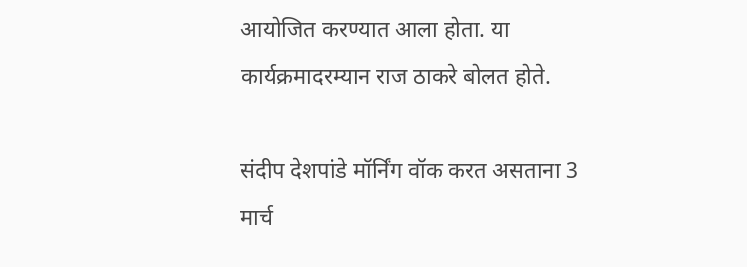आयोजित करण्यात आला होता. या कार्यक्रमादरम्यान राज ठाकरे बोलत होते.

संदीप देशपांडे मॉर्निंग वॉक करत असताना 3 मार्च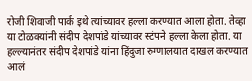रोजी शिवाजी पार्क इथे त्यांच्यावर हल्ला करण्यात आला होता. तेव्हा या टोळक्यांनी संदीप देशपांडे यांच्यावर स्टंपने हल्ला केला होता. या हल्ल्यानंतर संदीप देशपांडे यांना हिंदुजा रुग्णालयात दाखल करण्यात आलं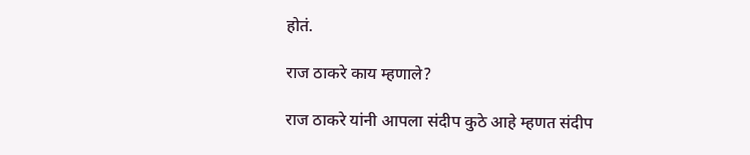होतं.

राज ठाकरे काय म्हणाले?

राज ठाकरे यांनी आपला संदीप कुठे आहे म्हणत संदीप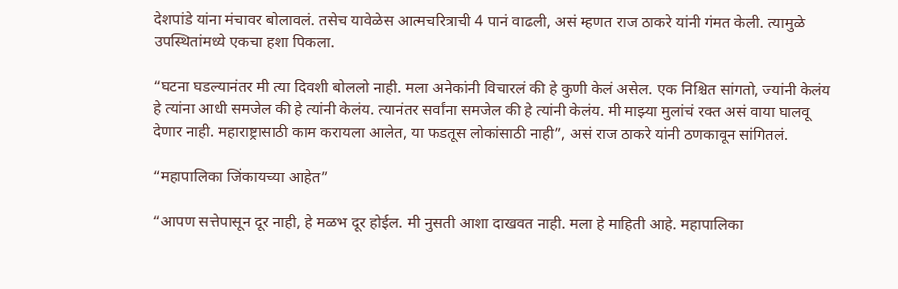देशपांडे यांना मंचावर बोलावलं. तसेच यावेळेस आत्मचरित्राची 4 पानं वाढली, असं म्हणत राज ठाकरे यांनी गंमत केली. त्यामुळे उपस्थितांमध्ये एकचा हशा पिकला.

“घटना घडल्यानंतर मी त्या दिवशी बोललो नाही. मला अनेकांनी विचारलं की हे कुणी केलं असेल. एक निश्चित सांगतो, ज्यांनी केलंय हे त्यांना आधी समजेल की हे त्यांनी केलंय. त्यानंतर सर्वांना समजेल की हे त्यांनी केलंय. मी माझ्या मुलांचं रक्त असं वाया घालवू देणार नाही. महाराष्ट्रासाठी काम करायला आलेत, या फडतूस लोकांसाठी नाही”, असं राज ठाकरे यांनी ठणकावून सांगितलं.

“महापालिका जिंकायच्या आहेत”

“आपण सत्तेपासून दूर नाही, हे मळभ दूर होईल. मी नुसती आशा दाखवत नाही. मला हे माहिती आहे. महापालिका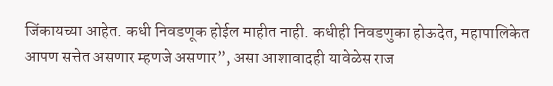जिंकायच्या आहेत. कधी निवडणूक होईल माहीत नाही. कधीही निवडणुका होऊदेत, महापालिकेत आपण सत्तेत असणार म्हणजे असणार”, असा आशावादही यावेळेस राज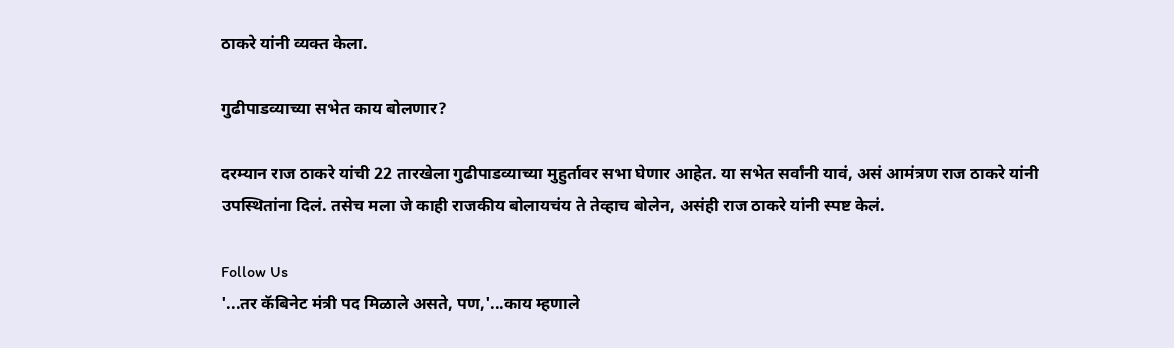ठाकरे यांनी व्यक्त केला.

गुढीपाडव्याच्या सभेत काय बोलणार?

दरम्यान राज ठाकरे यांची 22 तारखेला गुढीपाडव्याच्या मुहुर्तावर सभा घेणार आहेत. या सभेत सर्वांनी यावं, असं आमंत्रण राज ठाकरे यांनी उपस्थितांना दिलं. तसेच मला जे काही राजकीय बोलायचंय ते तेव्हाच बोलेन, असंही राज ठाकरे यांनी स्पष्ट केलं.

Follow Us
'...तर कॅबिनेट मंत्री पद मिळाले असते, पण,'...काय म्हणाले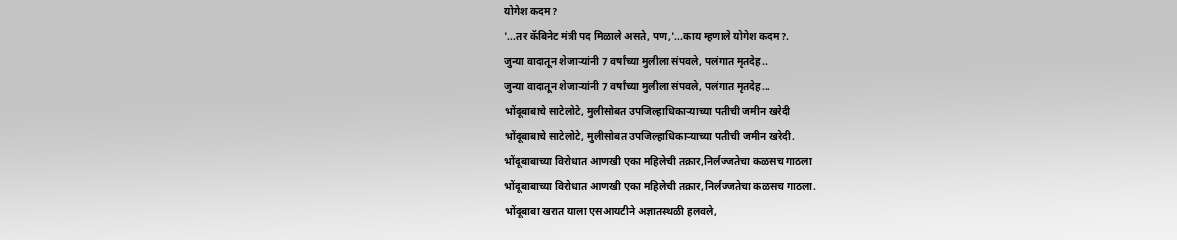योगेश कदम?
'...तर कॅबिनेट मंत्री पद मिळाले असते, पण,'...काय म्हणाले योगेश कदम?.
जुन्या वादातून शेजाऱ्यांनी 7 वर्षांच्या मुलीला संपवले, पलंगात मृतदेह..
जुन्या वादातून शेजाऱ्यांनी 7 वर्षांच्या मुलीला संपवले, पलंगात मृतदेह...
भोंदूबाबाचे साटेलोटे, मुलीसोबत उपजिल्हाधिकाऱ्याच्या पतीची जमीन खरेदी
भोंदूबाबाचे साटेलोटे, मुलीसोबत उपजिल्हाधिकाऱ्याच्या पतीची जमीन खरेदी.
भोंदूबाबाच्या विरोधात आणखी एका महिलेची तक्रार,निर्लज्जतेचा कळसच गाठला
भोंदूबाबाच्या विरोधात आणखी एका महिलेची तक्रार,निर्लज्जतेचा कळसच गाठला.
भोंदूबाबा खरात याला एसआयटीने अज्ञातस्थळी हलवले,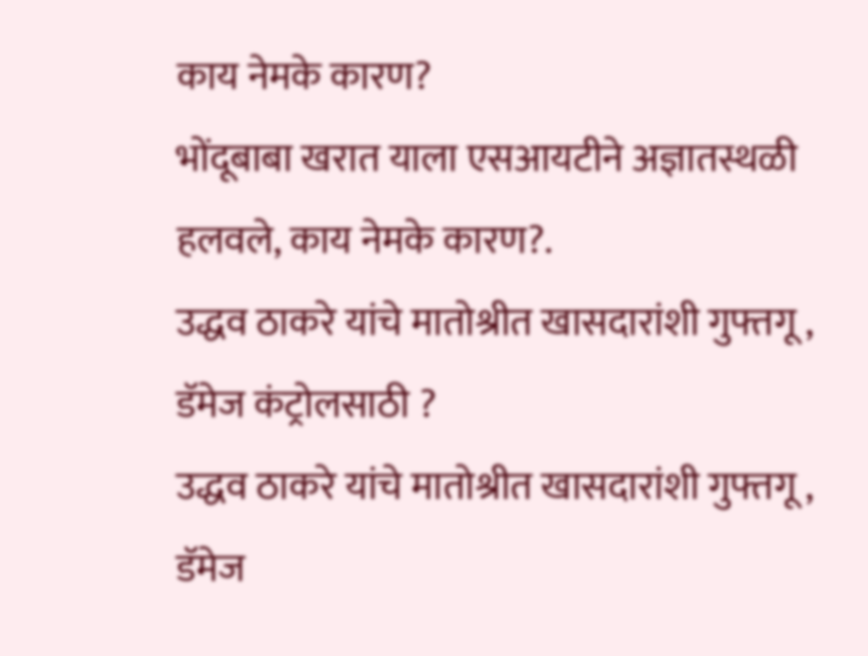काय नेमके कारण?
भोंदूबाबा खरात याला एसआयटीने अज्ञातस्थळी हलवले, काय नेमके कारण?.
उद्धव ठाकरे यांचे मातोश्रीत खासदारांशी गुफ्तगू , डॅमेज कंट्रोलसाठी ?
उद्धव ठाकरे यांचे मातोश्रीत खासदारांशी गुफ्तगू , डॅमेज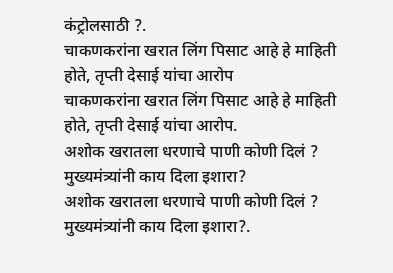कंट्रोलसाठी ?.
चाकणकरांना खरात लिंग पिसाट आहे हे माहिती होते, तृप्ती देसाई यांचा आरोप
चाकणकरांना खरात लिंग पिसाट आहे हे माहिती होते, तृप्ती देसाई यांचा आरोप.
अशोक खरातला धरणाचे पाणी कोणी दिलं ? मुख्यमंत्र्यांनी काय दिला इशारा?
अशोक खरातला धरणाचे पाणी कोणी दिलं ? मुख्यमंत्र्यांनी काय दिला इशारा?.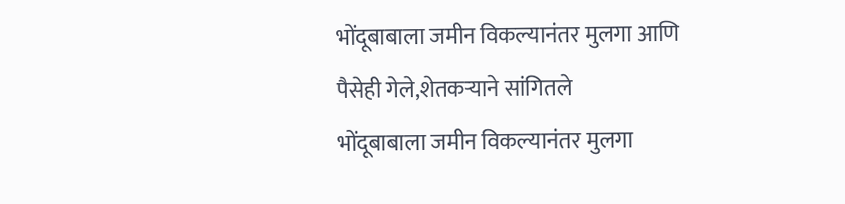भोंदूबाबाला जमीन विकल्यानंतर मुलगा आणि पैसेही गेले,शेतकऱ्याने सांगितले
भोंदूबाबाला जमीन विकल्यानंतर मुलगा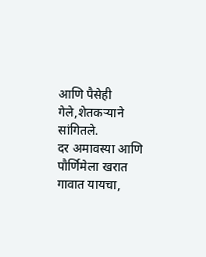आणि पैसेही गेले,शेतकऱ्याने सांगितले.
दर अमावस्या आणि पौर्णिमेला खरात गावात यायचा,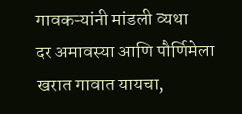गावकऱ्यांनी मांडली व्यथा
दर अमावस्या आणि पौर्णिमेला खरात गावात यायचा,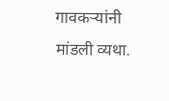गावकऱ्यांनी मांडली व्यथा.